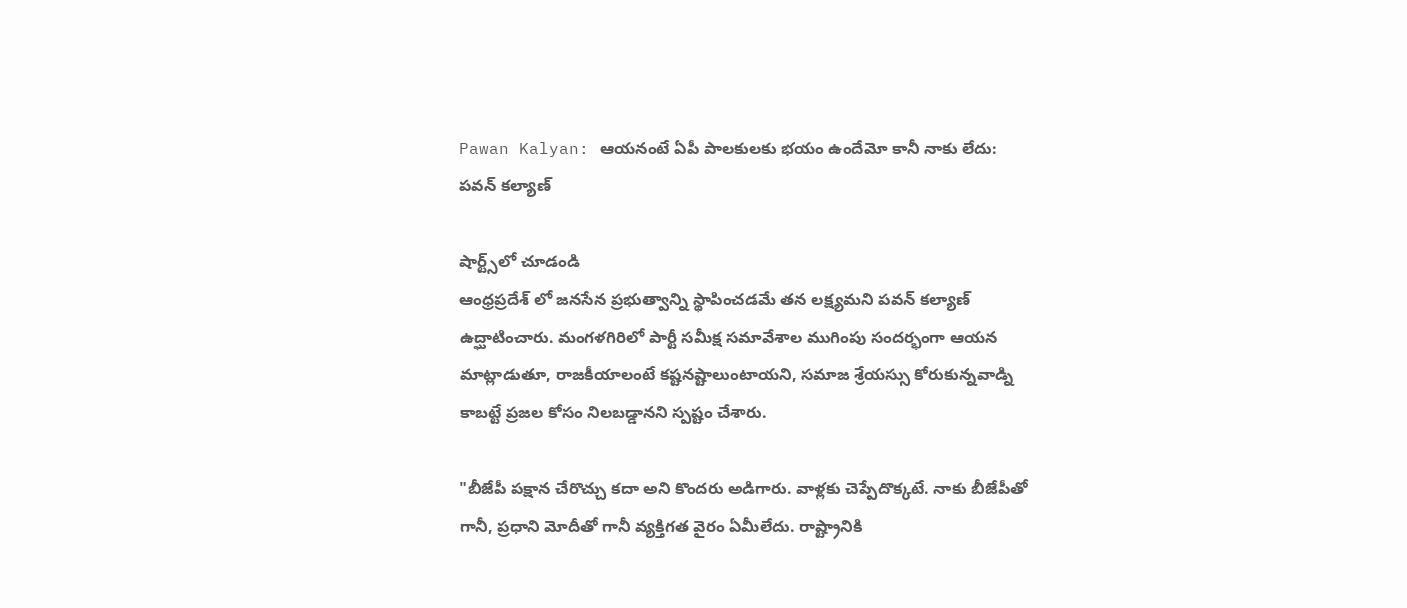Pawan Kalyan: ఆయనంటే ఏపీ పాలకులకు భయం ఉందేమో కానీ నాకు లేదు: పవన్ కల్యాణ్

షార్ట్స్‌లో చూడండి
ఆంధ్రప్రదేశ్ లో జనసేన ప్రభుత్వాన్ని స్థాపించడమే తన లక్ష్యమని పవన్ కల్యాణ్ ఉద్ఘాటించారు. మంగళగిరిలో పార్టీ సమీక్ష సమావేశాల ముగింపు సందర్భంగా ఆయన మాట్లాడుతూ, రాజకీయాలంటే కష్టనష్టాలుంటాయని, సమాజ శ్రేయస్సు కోరుకున్నవాడ్ని కాబట్టే ప్రజల కోసం నిలబడ్డానని స్పష్టం చేశారు.

"బీజేపీ పక్షాన చేరొచ్చు కదా అని కొందరు అడిగారు. వాళ్లకు చెప్పేదొక్కటే. నాకు బీజేపీతో గానీ, ప్రధాని మోదీతో గానీ వ్యక్తిగత వైరం ఏమీలేదు. రాష్ట్రానికి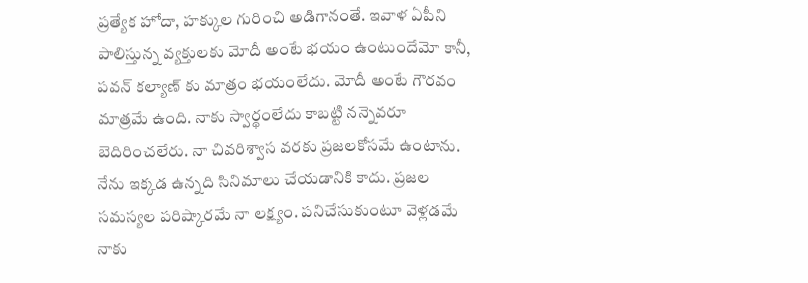ప్రత్యేక హోదా, హక్కుల గురించి అడిగానంతే. ఇవాళ ఏపీని పాలిస్తున్న వ్యక్తులకు మోదీ అంటే భయం ఉంటుందేమో కానీ, పవన్ కల్యాణ్ కు మాత్రం భయంలేదు. మోదీ అంటే గౌరవం మాత్రమే ఉంది. నాకు స్వార్థంలేదు కాబట్టి నన్నెవరూ బెదిరించలేరు. నా చివరిశ్వాస వరకు ప్రజలకోసమే ఉంటాను. నేను ఇక్కడ ఉన్నది సినిమాలు చేయడానికి కాదు. ప్రజల సమస్యల పరిష్కారమే నా లక్ష్యం. పనిచేసుకుంటూ వెళ్లడమే నాకు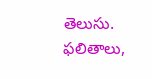తెలుసు. ఫలితాలు,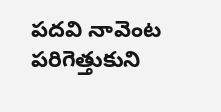పదవి నావెంట పరిగెత్తుకుని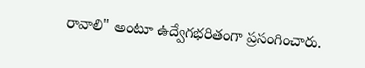రావాలి" అంటూ ఉద్వేగభరితంగా ప్రసంగించారు.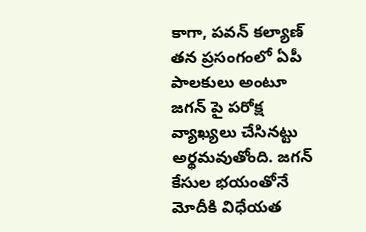కాగా, పవన్ కల్యాణ్ తన ప్రసంగంలో ఏపీ పాలకులు అంటూ జగన్ పై పరోక్ష వ్యాఖ్యలు చేసినట్టు అర్థమవుతోంది. జగన్ కేసుల భయంతోనే మోదీకి విధేయత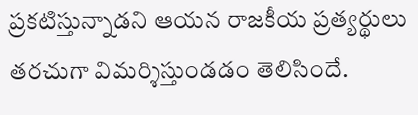ప్రకటిస్తున్నాడని ఆయన రాజకీయ ప్రత్యర్థులు తరచుగా విమర్శిస్తుండడం తెలిసిందే.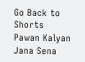Go Back to Shorts
Pawan Kalyan
Jana Sena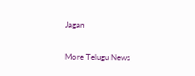Jagan

More Telugu News